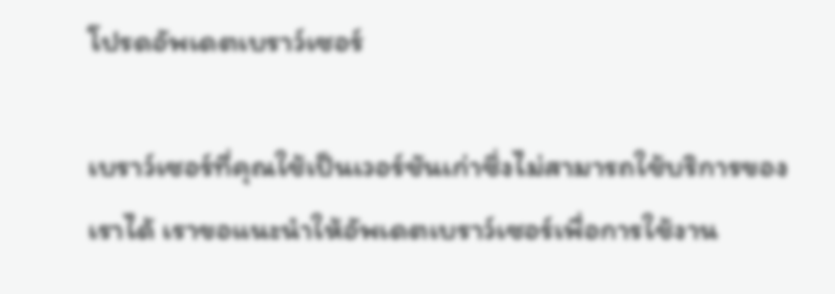โปรดอัพเดตเบราว์เซอร์

เบราว์เซอร์ที่คุณใช้เป็นเวอร์ชันเก่าซึ่งไม่สามารถใช้บริการของเราได้ เราขอแนะนำให้อัพเดตเบราว์เซอร์เพื่อการใช้งาน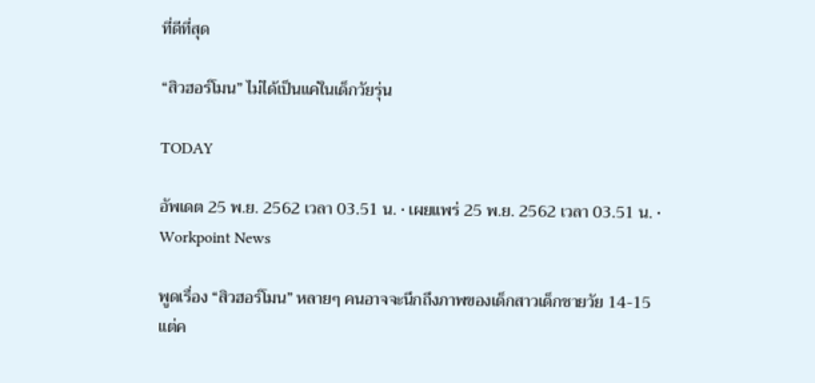ที่ดีที่สุด

“สิวฮอร์โมน” ไม่ได้เป็นแค่ในเด็กวัยรุ่น

TODAY

อัพเดต 25 พ.ย. 2562 เวลา 03.51 น. • เผยแพร่ 25 พ.ย. 2562 เวลา 03.51 น. • Workpoint News

พูดเรื่อง “สิวฮอร์โมน” หลายๆ คนอาจจะนึกถึงภาพของเด็กสาวเด็กชายวัย 14-15 แต่ค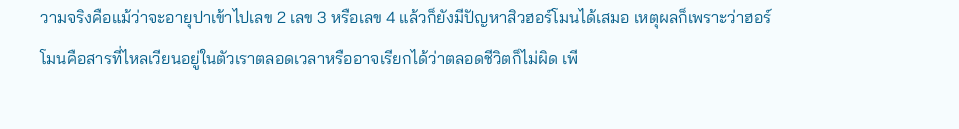วามจริงคือแม้ว่าจะอายุปาเข้าไปเลข 2 เลข 3 หรือเลข 4 แล้วก็ยังมีปัญหาสิวฮอร์โมนได้เสมอ เหตุผลก็เพราะว่าฮอร์โมนคือสารที่ไหลเวียนอยู่ในตัวเราตลอดเวลาหรืออาจเรียกได้ว่าตลอดชีวิตก็ไม่ผิด เพี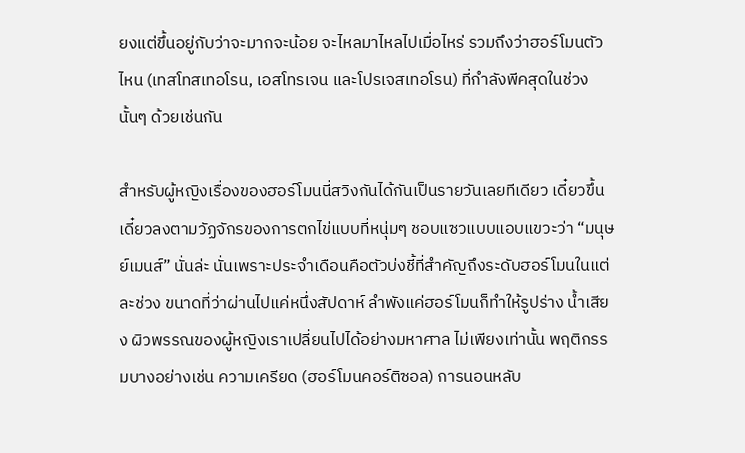ยงแต่ขึ้นอยู่กับว่าจะมากจะน้อย จะไหลมาไหลไปเมื่อไหร่ รวมถึงว่าฮอร์โมนตัวไหน (เทสโทสเทอโรน, เอสโทรเจน และโปรเจสเทอโรน) ที่กำลังพีคสุดในช่วงนั้นๆ ด้วยเช่นกัน

สำหรับผู้หญิงเรื่องของฮอร์โมนนี่สวิงกันได้กันเป็นรายวันเลยทีเดียว เดี๋ยวขึ้นเดี๋ยวลงตามวัฏจักรของการตกไข่แบบที่หนุ่มๆ ชอบแซวแบบแอบแขวะว่า “มนุษย์เมนส์” นั่นล่ะ นั่นเพราะประจำเดือนคือตัวบ่งชี้ที่สำคัญถึงระดับฮอร์โมนในแต่ละช่วง ขนาดที่ว่าผ่านไปแค่หนึ่งสัปดาห์ ลำพังแค่ฮอร์โมนก็ทำให้รูปร่าง น้ำเสียง ผิวพรรณของผู้หญิงเราเปลี่ยนไปได้อย่างมหาศาล ไม่เพียงเท่านั้น พฤติกรรมบางอย่างเช่น ความเครียด (ฮอร์โมนคอร์ติซอล) การนอนหลับ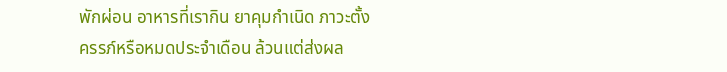พักผ่อน อาหารที่เรากิน ยาคุมกำเนิด ภาวะตั้งครรภ์หรือหมดประจำเดือน ล้วนแต่ส่งผล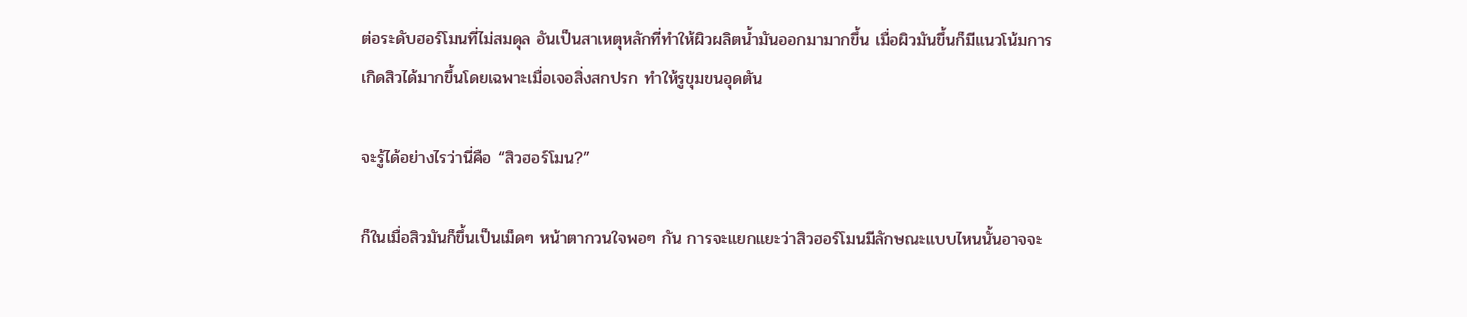ต่อระดับฮอร์โมนที่ไม่สมดุล อันเป็นสาเหตุหลักที่ทำให้ผิวผลิตน้ำมันออกมามากขึ้น เมื่อผิวมันขึ้นก็มีแนวโน้มการเกิดสิวได้มากขึ้นโดยเฉพาะเมื่อเจอสิ่งสกปรก ทำให้รูขุมขนอุดตัน

จะรู้ได้อย่างไรว่านี่คือ “สิวฮอร์โมน?”

ก็ในเมื่อสิวมันก็ขึ้นเป็นเม็ดๆ หน้าตากวนใจพอๆ กัน การจะแยกแยะว่าสิวฮอร์โมนมีลักษณะแบบไหนนั้นอาจจะ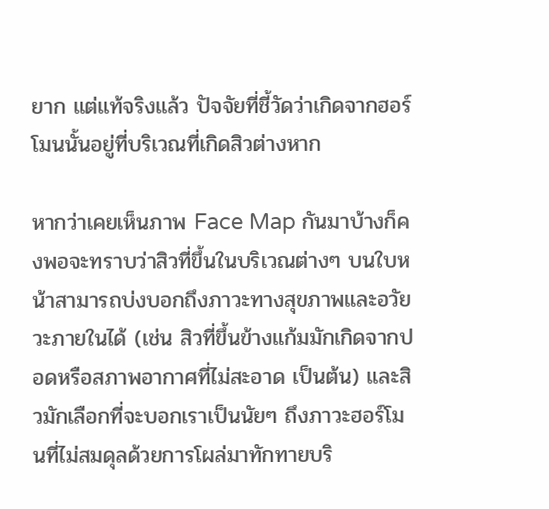ยาก แต่แท้จริงแล้ว ปัจจัยที่ชี้วัดว่าเกิดจากฮอร์โมนนั้นอยู่ที่บริเวณที่เกิดสิวต่างหาก

หากว่าเคยเห็นภาพ Face Map กันมาบ้างก็คงพอจะทราบว่าสิวที่ขึ้นในบริเวณต่างๆ บนใบหน้าสามารถบ่งบอกถึงภาวะทางสุขภาพและอวัยวะภายในได้ (เช่น สิวที่ขึ้นข้างแก้มมักเกิดจากปอดหรือสภาพอากาศที่ไม่สะอาด เป็นต้น) และสิวมักเลือกที่จะบอกเราเป็นนัยๆ ถึงภาวะฮอร์โมนที่ไม่สมดุลด้วยการโผล่มาทักทายบริ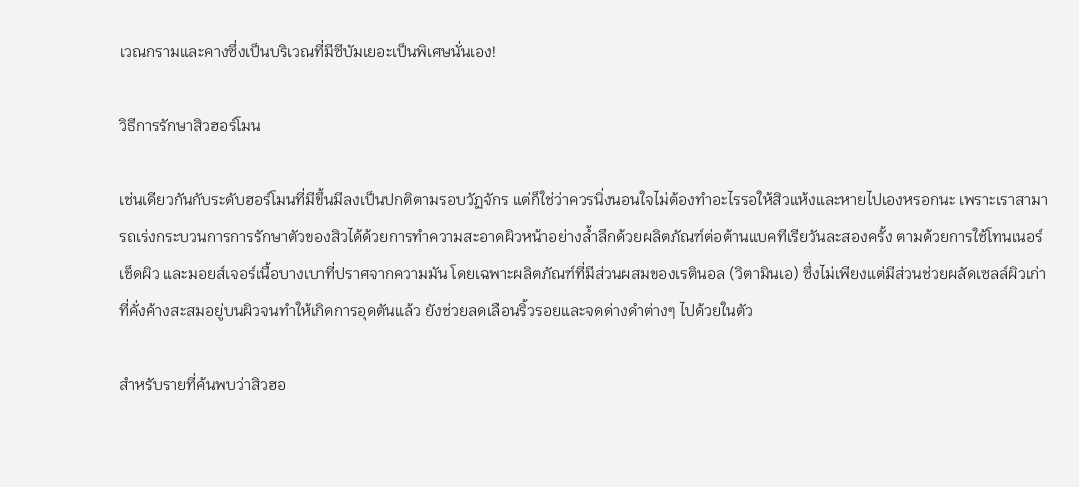เวณกรามและคางซึ่งเป็นบริเวณที่มีซีบัมเยอะเป็นพิเศษนั่นเอง!

วิธีการรักษาสิวฮอร์โมน

เช่นเดียวกันกับระดับฮอร์โมนที่มีขึ้นมีลงเป็นปกติตามรอบวัฏจักร แต่ก็ใช่ว่าควรนิ่งนอนใจไม่ต้องทำอะไรรอให้สิวแห้งและหายไปเองหรอกนะ เพราะเราสามารถเร่งกระบวนการการรักษาตัวของสิวได้ด้วยการทำความสะอาดผิวหน้าอย่างล้ำลึกด้วยผลิตภัณฑ์ต่อต้านแบคทีเรียวันละสองครั้ง ตามด้วยการใช้โทนเนอร์เช็ดผิว และมอยส์เจอร์เนื้อบางเบาที่ปราศจากความมัน โดยเฉพาะผลิตภัณฑ์ที่มีส่วนผสมของเรตินอล (วิตามินเอ) ซึ่งไม่เพียงแต่มีส่วนช่วยผลัดเซลล์ผิวเก่าที่คั่งค้างสะสมอยู่บนผิวจนทำให้เกิดการอุดตันแล้ว ยังช่วยลดเลือนริ้วรอยและจดด่างดำต่างๆ ไปด้วยในตัว

สำหรับรายที่ค้นพบว่าสิวฮอ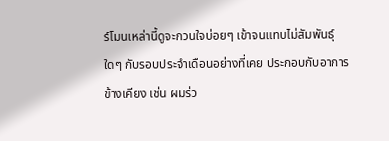ร์โมนเหล่านี้ดูจะกวนใจบ่อยๆ เข้าจนแทบไม่สัมพันธุ์ใดๆ กับรอบประจำเดือนอย่างที่เคย ประกอบกับอาการข้างเคียง เช่น ผมร่ว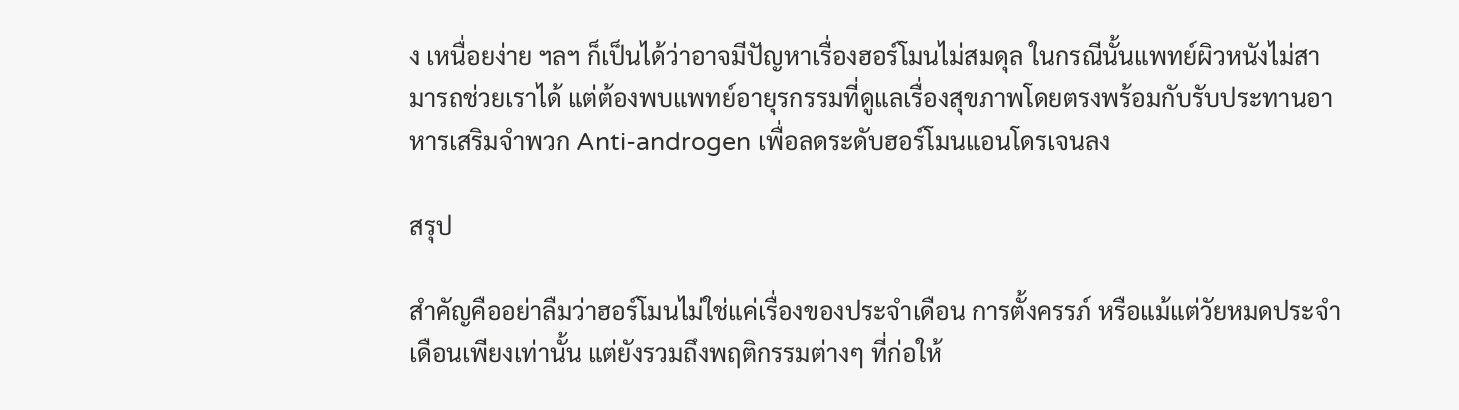ง เหนื่อยง่าย ฯลฯ ก็เป็นได้ว่าอาจมีปัญหาเรื่องฮอร์โมนไม่สมดุล ในกรณีนั้นแพทย์ผิวหนังไม่สามารถช่วยเราได้ แต่ต้องพบแพทย์อายุรกรรมที่ดูแลเรื่องสุขภาพโดยตรงพร้อมกับรับประทานอาหารเสริมจำพวก Anti-androgen เพื่อลดระดับฮอร์โมนแอนโดรเจนลง

สรุป

สำคัญคืออย่าลืมว่าฮอร์โมนไม่ใช่แค่เรื่องของประจำเดือน การตั้งครรภ์ หรือแม้แต่วัยหมดประจำเดือนเพียงเท่านั้น แต่ยังรวมถึงพฤติกรรมต่างๆ ที่ก่อให้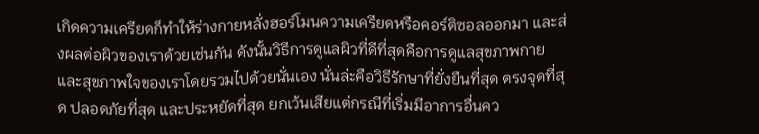เกิดความเครียดก็ทำให้ร่างกายหลั่งฮอร์โมนความเครียดหรือคอร์ติซอลออกมา และส่งผลต่อผิวของเราด้วยเช่นกัน ดังนั้นวิธีการดูแลผิวที่ดีที่สุดคือการดูแลสุขภาพกายและสุขภาพใจของเราโดยรวมไปด้วยนั่นเอง นั่นล่ะคือวิธีรักษาที่ยั่งยืนที่สุด ตรงจุดที่สุด ปลอดภัยที่สุด และประหยัดที่สุด ยกเว้นเสียแต่กรณีที่เริ่มมีอาการอื่นคว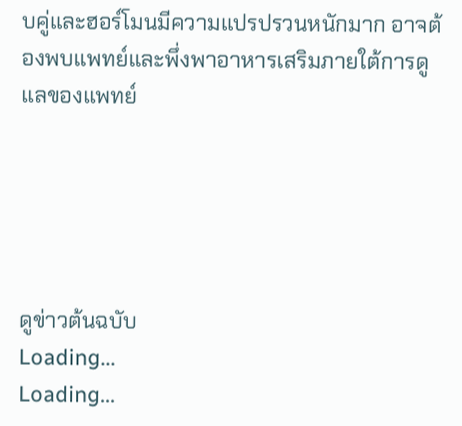บคู่และฮอร์โมนมีความแปรปรวนหนักมาก อาจต้องพบแพทย์และพึ่งพาอาหารเสริมภายใต้การดูแลของแพทย์





ดูข่าวต้นฉบับ
Loading...
Loading...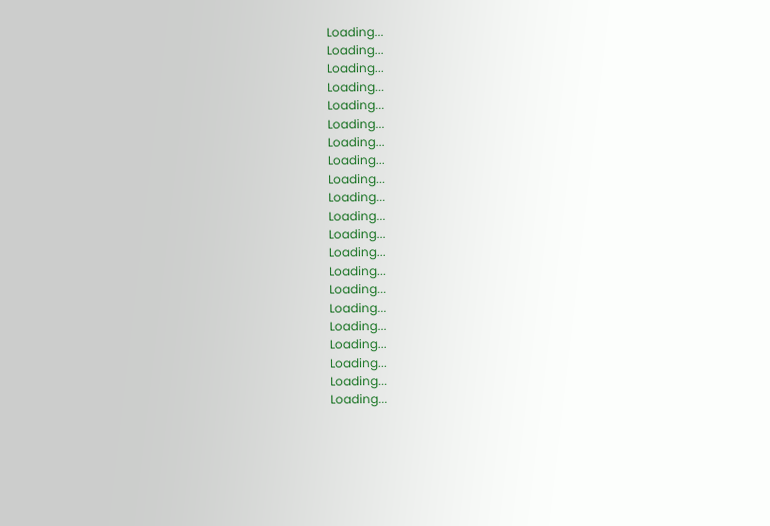Loading...
Loading...
Loading...
Loading...
Loading...
Loading...
Loading...
Loading...
Loading...
Loading...
Loading...
Loading...
Loading...
Loading...
Loading...
Loading...
Loading...
Loading...
Loading...
Loading...
Loading...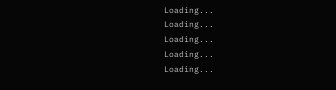Loading...
Loading...
Loading...
Loading...
Loading...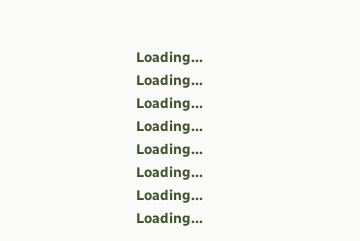Loading...
Loading...
Loading...
Loading...
Loading...
Loading...
Loading...
Loading...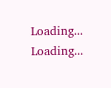Loading...
Loading...